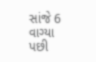સાંજે 6 વાગ્યા પછી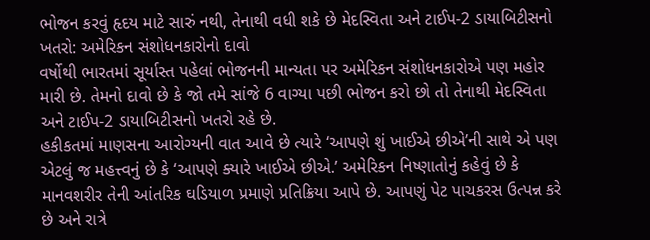ભોજન કરવું હૃદય માટે સારું નથી, તેનાથી વધી શકે છે મેદસ્વિતા અને ટાઈપ-2 ડાયાબિટીસનો ખતરો: અમેરિકન સંશોધનકારોનો દાવો
વર્ષોથી ભારતમાં સૂર્યાસ્ત પહેલાં ભોજનની માન્યતા પર અમેરિકન સંશોધનકારોએ પણ મહોર મારી છે. તેમનો દાવો છે કે જો તમે સાંજે 6 વાગ્યા પછી ભોજન કરો છો તો તેનાથી મેદસ્વિતા અને ટાઈપ-2 ડાયાબિટીસનો ખતરો રહે છે.
હકીકતમાં માણસના આરોગ્યની વાત આવે છે ત્યારે ‘આપણે શું ખાઈએ છીએ’ની સાથે એ પણ એટલું જ મહત્ત્વનું છે કે ‘આપણે ક્યારે ખાઈએ છીએ.’ અમેરિકન નિષ્ણાતોનું કહેવું છે કે માનવશરીર તેની આંતરિક ઘડિયાળ પ્રમાણે પ્રતિક્રિયા આપે છે. આપણું પેટ પાચકરસ ઉત્પન્ન કરે છે અને રાત્રે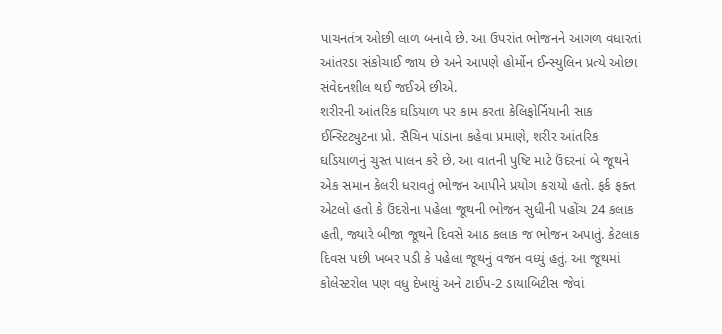પાચનતંત્ર ઓછી લાળ બનાવે છે. આ ઉપરાંત ભોજનને આગળ વધારતાં આંતરડા સંકોચાઈ જાય છે અને આપણે હોર્મોન ઈન્સ્યુલિન પ્રત્યે ઓછા સંવેદનશીલ થઈ જઈએ છીએ.
શરીરની આંતરિક ઘડિયાળ પર કામ કરતા કેલિફોર્નિયાની સાક ઈન્સ્ટિટ્યુટના પ્રો. સૈચિન પાંડાના કહેવા પ્રમાણે, શરીર આંતરિક ઘડિયાળનું ચુસ્ત પાલન કરે છે. આ વાતની પુષ્ટિ માટે ઉંદરનાં બે જૂથને એક સમાન કેલરી ધરાવતું ભોજન આપીને પ્રયોગ કરાયો હતો. ફર્ક ફક્ત એટલો હતો કે ઉંદરોના પહેલા જૂથની ભોજન સુધીની પહોંચ 24 કલાક હતી, જ્યારે બીજા જૂથને દિવસે આઠ કલાક જ ભોજન અપાતું. કેટલાક દિવસ પછી ખબર પડી કે પહેલા જૂથનું વજન વધ્યું હતું. આ જૂથમાં કોલેસ્ટરોલ પણ વધુ દેખાયું અને ટાઈપ-2 ડાયાબિટીસ જેવાં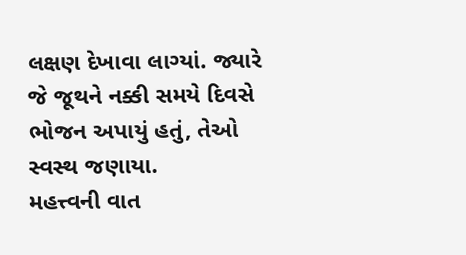લક્ષણ દેખાવા લાગ્યાં. જ્યારે જે જૂથને નક્કી સમયે દિવસે ભોજન અપાયું હતું, તેઓ સ્વસ્થ જણાયા.
મહત્ત્વની વાત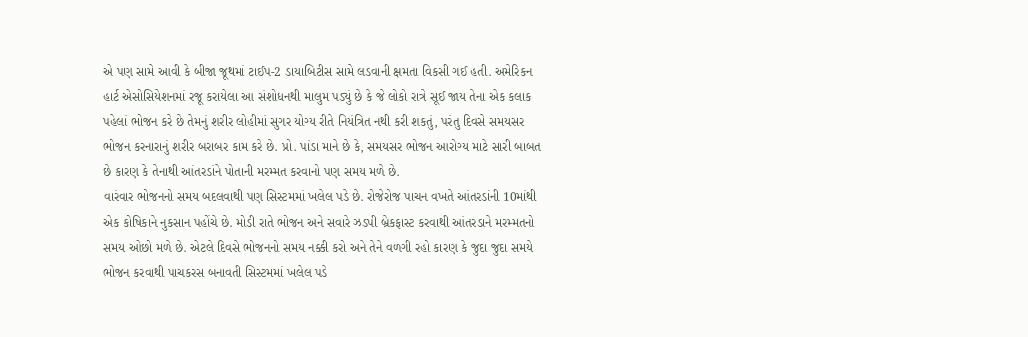એ પણ સામે આવી કે બીજા જૂથમાં ટાઈપ-2 ડાયાબિટીસ સામે લડવાની ક્ષમતા વિકસી ગઈ હતી. અમેરિકન હાર્ટ એસોસિયેશનમાં રજૂ કરાયેલા આ સંશોધનથી માલુમ પડ્યું છે કે જે લોકો રાત્રે સૂઈ જાય તેના એક કલાક પહેલાં ભોજન કરે છે તેમનું શરીર લોહીમાં સુગર યોગ્ય રીતે નિયંત્રિત નથી કરી શકતું, પરંતુ દિવસે સમયસર ભોજન કરનારાનું શરીર બરાબર કામ કરે છે. પ્રો. પાંડા માને છે કે, સમયસર ભોજન આરોગ્ય માટે સારી બાબત છે કારણ કે તેનાથી આંતરડાંને પોતાની મરમ્મત કરવાનો પણ સમય મળે છે.
વારંવાર ભોજનનો સમય બદલવાથી પણ સિસ્ટમમાં ખલેલ પડે છે. રોજેરોજ પાચન વખતે આંતરડાંની 10માંથી એક કોષિકાને નુકસાન પહોંચે છે. મોડી રાતે ભોજન અને સવારે ઝડપી બ્રેકફાસ્ટ કરવાથી આંતરડાને મરમ્મતનો સમય ઓછો મળે છે. એટલે દિવસે ભોજનનો સમય નક્કી કરો અને તેને વળગી રહો કારણ કે જુદા જુદા સમયે ભોજન કરવાથી પાચકરસ બનાવતી સિસ્ટમમાં ખલેલ પડે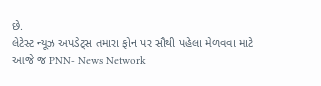છે.
લેટેસ્ટ ન્યૂઝ અપડેટ્સ તમારા ફોન પર સૌથી પહેલા મેળવવા માટે આજે જ PNN- News Network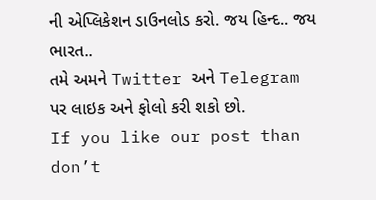ની એપ્લિકેશન ડાઉનલોડ કરો. જય હિન્દ.. જય ભારત..
તમે અમને Twitter અને Telegram પર લાઇક અને ફોલો કરી શકો છો.
If you like our post than don’t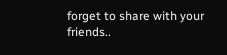forget to share with your friends..